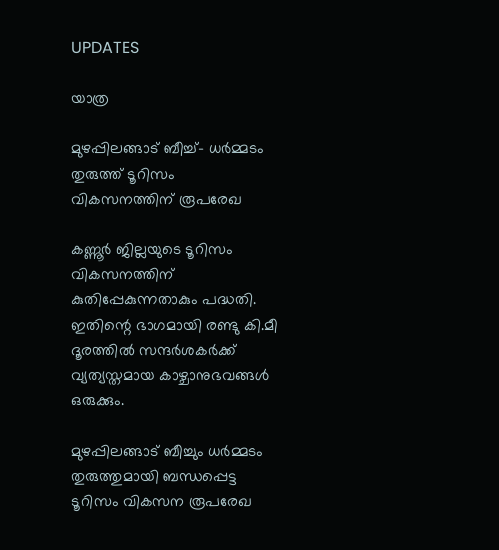UPDATES

യാത്ര

മുഴപ്പിലങ്ങാട് ബീച്ച്- ധര്‍മ്മടം തുരുത്ത് ടൂറിസം വികസനത്തിന് രൂപരേഖ

കണ്ണൂര്‍ ജില്ലയുടെ ടൂറിസം വികസനത്തിന് കുതിപ്പേകുന്നതാകും പദ്ധതി. ഇതിന്റെ ഭാഗമായി രണ്ടു കി.മീ ദൂരത്തില്‍ സന്ദര്‍ശകര്‍ക്ക് വ്യത്യസ്തമായ കാഴ്ചാനുഭവങ്ങള്‍ ഒരുക്കും.

മുഴപ്പിലങ്ങാട് ബീച്ചും ധര്‍മ്മടം തുരുത്തുമായി ബന്ധപ്പെട്ട ടൂറിസം വികസന രൂപരേഖ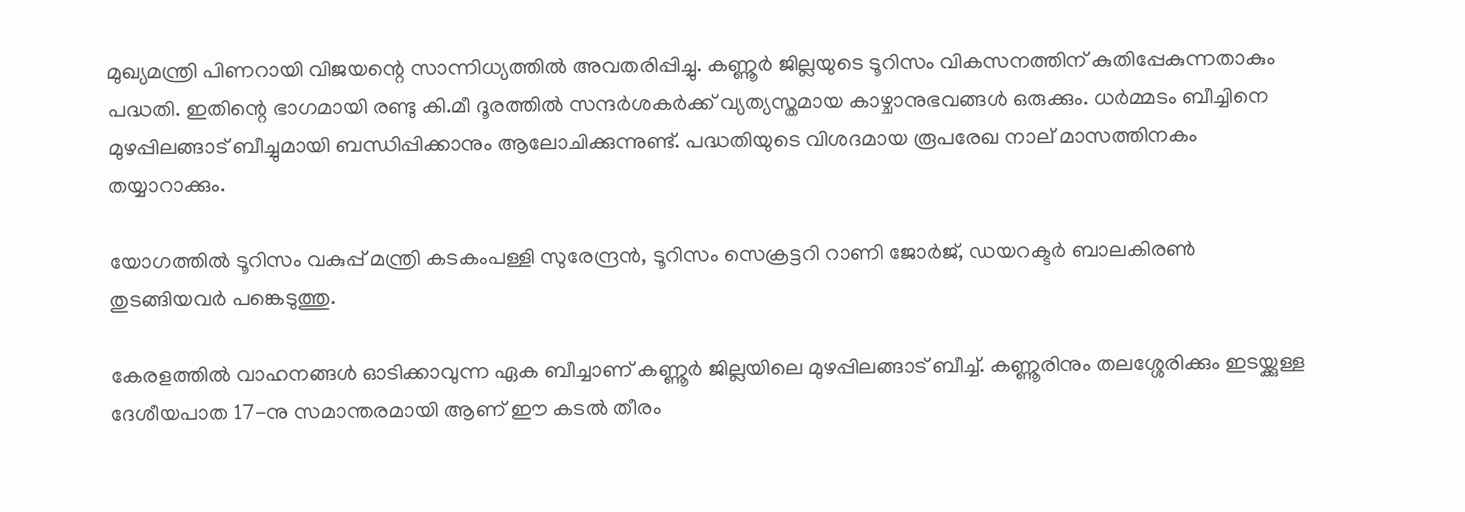മുഖ്യമന്ത്രി പിണറായി വിജയന്റെ സാന്നിധ്യത്തില്‍ അവതരിപ്പിച്ചു. കണ്ണൂര്‍ ജില്ലയുടെ ടൂറിസം വികസനത്തിന് കുതിപ്പേകുന്നതാകും പദ്ധതി. ഇതിന്റെ ഭാഗമായി രണ്ടു കി.മീ ദൂരത്തില്‍ സന്ദര്‍ശകര്‍ക്ക് വ്യത്യസ്തമായ കാഴ്ചാനുഭവങ്ങള്‍ ഒരുക്കും. ധര്‍മ്മടം ബീച്ചിനെ മുഴപ്പിലങ്ങാട് ബീച്ചുമായി ബന്ധിപ്പിക്കാനും ആലോചിക്കുന്നുണ്ട്. പദ്ധതിയുടെ വിശദമായ രൂപരേഖ നാല് മാസത്തിനകം തയ്യാറാക്കും.

യോഗത്തില്‍ ടൂറിസം വകുപ്പ് മന്ത്രി കടകംപള്ളി സുരേന്ദ്രന്‍, ടൂറിസം സെക്രട്ടറി റാണി ജോര്‍ജ്, ഡയറക്ടര്‍ ബാലകിരണ്‍ തുടങ്ങിയവര്‍ പങ്കെടുത്തു.

കേരളത്തില്‍ വാഹനങ്ങള്‍ ഓടിക്കാവുന്ന ഏക ബീച്ചാണ് കണ്ണൂര്‍ ജില്ലയിലെ മുഴപ്പിലങ്ങാട് ബീച്ച്. കണ്ണൂരിനും തലശ്ശേരിക്കും ഇടയ്ക്കുള്ള ദേശീയപാത 17-നു സമാന്തരമായി ആണ് ഈ കടല്‍ തീരം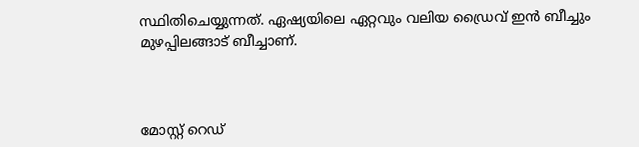സ്ഥിതിചെയ്യുന്നത്. ഏഷ്യയിലെ ഏറ്റവും വലിയ ഡ്രൈവ് ഇന്‍ ബീച്ചും മുഴപ്പിലങ്ങാട് ബീച്ചാണ്.



മോസ്റ്റ് റെഡ്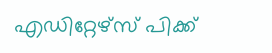എഡിറ്റേഴ്സ് പിക്ക്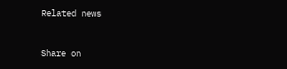Related news


Share on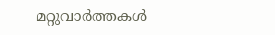മറ്റുവാര്‍ത്തകള്‍